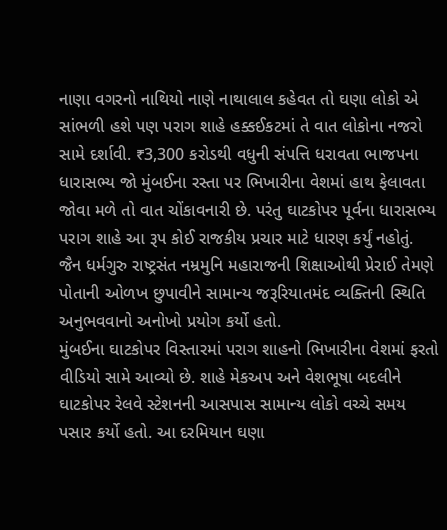નાણા વગરનો નાથિયો નાણે નાથાલાલ કહેવત તો ઘણા લોકો એ સાંભળી હશે પણ પરાગ શાહે હક્કઈકટમાં તે વાત લોકોના નજરો સામે દર્શાવી. ₹3,300 કરોડથી વધુની સંપત્તિ ધરાવતા ભાજપના ધારાસભ્ય જો મુંબઈના રસ્તા પર ભિખારીના વેશમાં હાથ ફેલાવતા જોવા મળે તો વાત ચોંકાવનારી છે. પરંતુ ઘાટકોપર પૂર્વના ધારાસભ્ય પરાગ શાહે આ રૂપ કોઈ રાજકીય પ્રચાર માટે ધારણ કર્યું નહોતું. જૈન ધર્મગુરુ રાષ્ટ્રસંત નમ્રમુનિ મહારાજની શિક્ષાઓથી પ્રેરાઈ તેમણે પોતાની ઓળખ છુપાવીને સામાન્ય જરૂરિયાતમંદ વ્યક્તિની સ્થિતિ અનુભવવાનો અનોખો પ્રયોગ કર્યો હતો.
મુંબઈના ઘાટકોપર વિસ્તારમાં પરાગ શાહનો ભિખારીના વેશમાં ફરતો વીડિયો સામે આવ્યો છે. શાહે મેકઅપ અને વેશભૂષા બદલીને ઘાટકોપર રેલવે સ્ટેશનની આસપાસ સામાન્ય લોકો વચ્ચે સમય પસાર કર્યો હતો. આ દરમિયાન ઘણા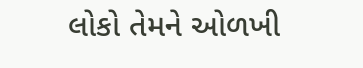લોકો તેમને ઓળખી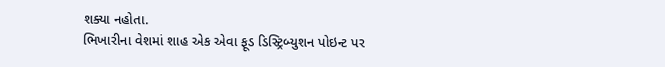શક્યા નહોતા.
ભિખારીના વેશમાં શાહ એક એવા ફૂડ ડિસ્ટ્રિબ્યુશન પોઇન્ટ પર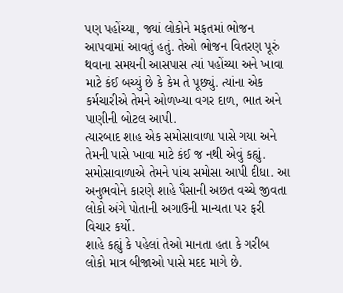પણ પહોંચ્યા, જ્યાં લોકોને મફતમાં ભોજન આપવામાં આવતું હતું. તેઓ ભોજન વિતરણ પૂરું થવાના સમયની આસપાસ ત્યાં પહોંચ્યા અને ખાવા માટે કંઈ બચ્યું છે કે કેમ તે પૂછ્યું. ત્યાંના એક કર્મચારીએ તેમને ઓળખ્યા વગર દાળ, ભાત અને પાણીની બોટલ આપી.
ત્યારબાદ શાહ એક સમોસાવાળા પાસે ગયા અને તેમની પાસે ખાવા માટે કંઈ જ નથી એવું કહ્યું. સમોસાવાળાએ તેમને પાંચ સમોસા આપી દીધા. આ અનુભવોને કારણે શાહે પૈસાની અછત વચ્ચે જીવતા લોકો અંગે પોતાની અગાઉની માન્યતા પર ફરી વિચાર કર્યો.
શાહે કહ્યું કે પહેલાં તેઓ માનતા હતા કે ગરીબ લોકો માત્ર બીજાઓ પાસે મદદ માગે છે.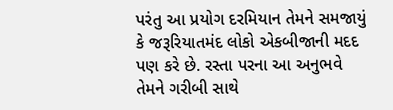પરંતુ આ પ્રયોગ દરમિયાન તેમને સમજાયું કે જરૂરિયાતમંદ લોકો એકબીજાની મદદ પણ કરે છે. રસ્તા પરના આ અનુભવે તેમને ગરીબી સાથે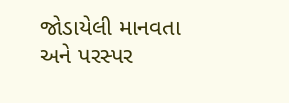જોડાયેલી માનવતા અને પરસ્પર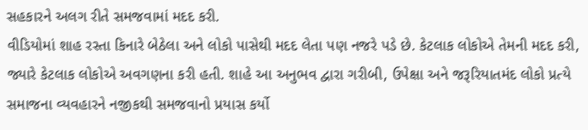સહકારને અલગ રીતે સમજવામાં મદદ કરી.
વીડિયોમાં શાહ રસ્તા કિનારે બેઠેલા અને લોકો પાસેથી મદદ લેતા પણ નજરે પડે છે. કેટલાક લોકોએ તેમની મદદ કરી, જ્યારે કેટલાક લોકોએ અવગણના કરી હતી. શાહે આ અનુભવ દ્વારા ગરીબી, ઉપેક્ષા અને જરૂરિયાતમંદ લોકો પ્રત્યે સમાજના વ્યવહારને નજીકથી સમજવાનો પ્રયાસ કર્યો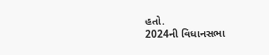હતો.
2024ની વિધાનસભા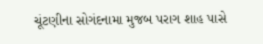ચૂંટણીના સોગંદનામા મુજબ પરાગ શાહ પાસે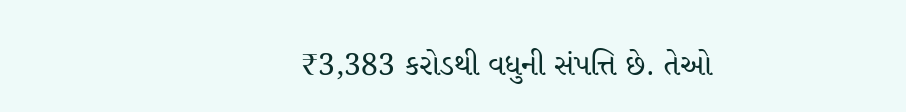₹3,383 કરોડથી વધુની સંપત્તિ છે. તેઓ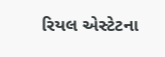રિયલ એસ્ટેટના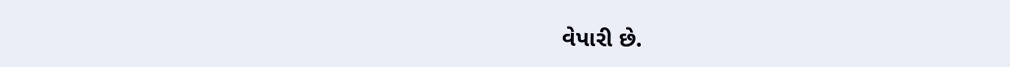વેપારી છે.